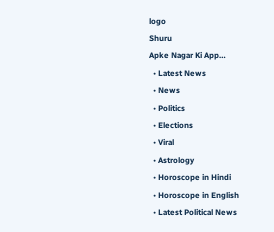logo
Shuru
Apke Nagar Ki App…
  • Latest News
  • News
  • Politics
  • Elections
  • Viral
  • Astrology
  • Horoscope in Hindi
  • Horoscope in English
  • Latest Political News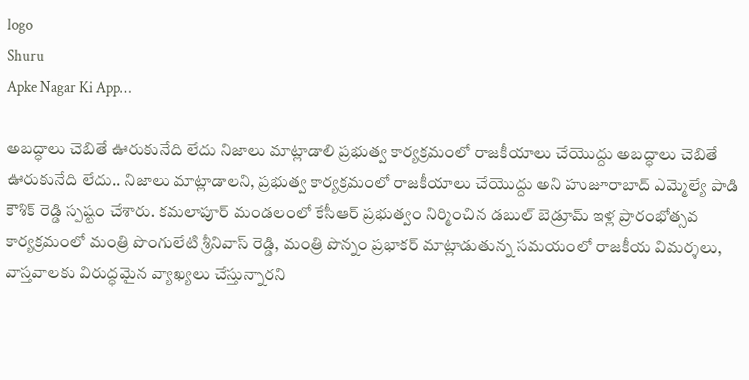logo
Shuru
Apke Nagar Ki App…

అబద్ధాలు చెబితే ఊరుకునేది లేదు నిజాలు మాట్లాడాలి ప్రభుత్వ కార్యక్రమంలో రాజకీయాలు చేయొద్దు అబద్ధాలు చెబితే ఊరుకునేది లేదు.. నిజాలు మాట్లాడాలని, ప్రభుత్వ కార్యక్రమంలో రాజకీయాలు చేయొద్దు అని హుజూరాబాద్ ఎమ్మెల్యే పాడి కౌశిక్ రెడ్డి స్పష్టం చేశారు. కమలాపూర్ మండలంలో కేసీఆర్ ప్రభుత్వం నిర్మించిన డబుల్ బెడ్రూమ్ ఇళ్ల ప్రారంభోత్సవ కార్యక్రమంలో మంత్రి పొంగులేటి శ్రీనివాస్ రెడ్డి, మంత్రి పొన్నం ప్రభాకర్ మాట్లాడుతున్న సమయంలో రాజకీయ విమర్శలు, వాస్తవాలకు విరుద్ధమైన వ్యాఖ్యలు చేస్తున్నారని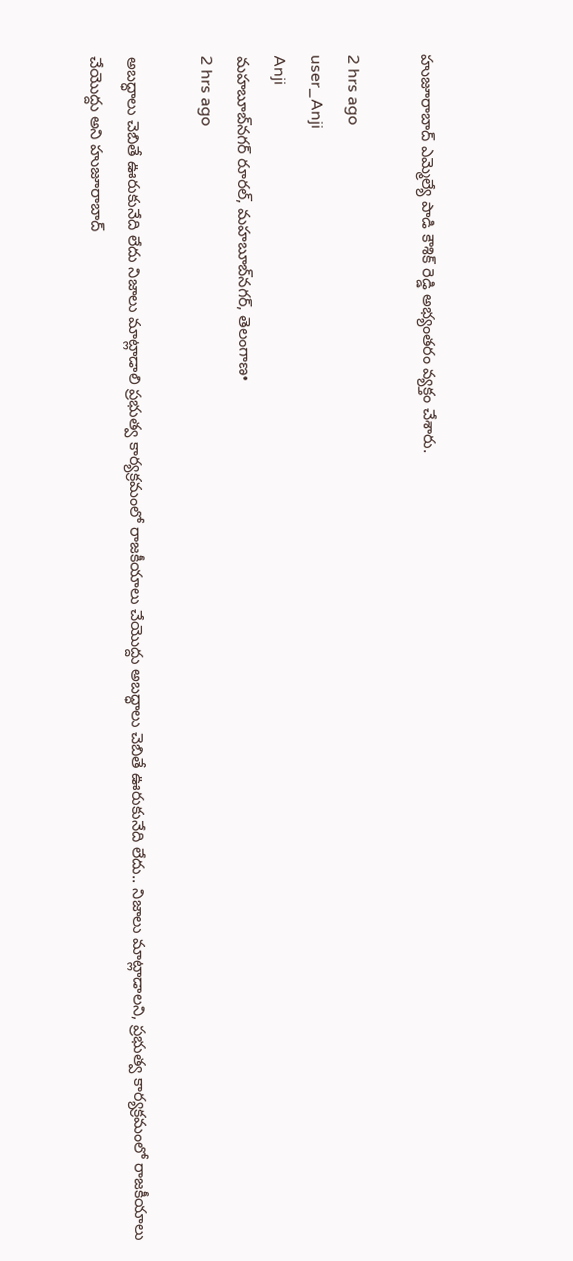హుజూరాబాద్ ఎమ్మెల్యే పాడి కౌశిక్ రెడ్డి అభ్యంతరం వ్యక్తం చేశారు.

2 hrs ago
user_Anji
Anji
మహబూబ్‌నగర్ రూరల్, మహబూబ్‌నగర్, తెలంగాణ•
2 hrs ago

అబద్ధాలు చెబితే ఊరుకునేది లేదు నిజాలు మాట్లాడాలి ప్రభుత్వ కార్యక్రమంలో రాజకీయాలు చేయొద్దు అబద్ధాలు చెబితే ఊరుకునేది లేదు.. నిజాలు మాట్లాడాలని, ప్రభుత్వ కార్యక్రమంలో రాజకీయాలు చేయొద్దు అని హుజూరాబాద్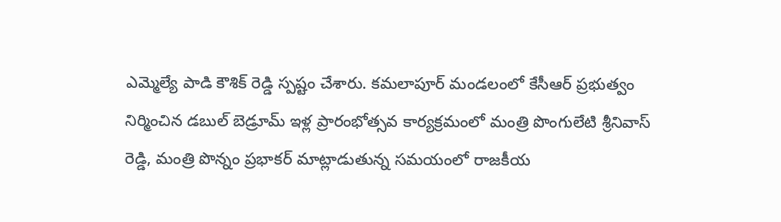ఎమ్మెల్యే పాడి కౌశిక్ రెడ్డి స్పష్టం చేశారు. కమలాపూర్ మండలంలో కేసీఆర్ ప్రభుత్వం నిర్మించిన డబుల్ బెడ్రూమ్ ఇళ్ల ప్రారంభోత్సవ కార్యక్రమంలో మంత్రి పొంగులేటి శ్రీనివాస్ రెడ్డి, మంత్రి పొన్నం ప్రభాకర్ మాట్లాడుతున్న సమయంలో రాజకీయ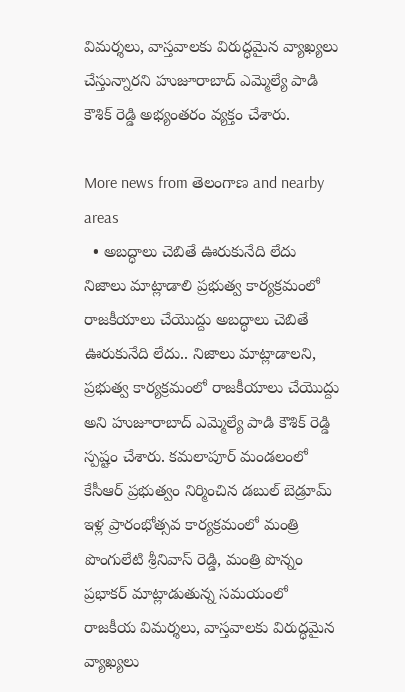విమర్శలు, వాస్తవాలకు విరుద్ధమైన వ్యాఖ్యలు చేస్తున్నారని హుజూరాబాద్ ఎమ్మెల్యే పాడి కౌశిక్ రెడ్డి అభ్యంతరం వ్యక్తం చేశారు.

More news from తెలంగాణ and nearby areas
  • అబద్ధాలు చెబితే ఊరుకునేది లేదు నిజాలు మాట్లాడాలి ప్రభుత్వ కార్యక్రమంలో రాజకీయాలు చేయొద్దు అబద్ధాలు చెబితే ఊరుకునేది లేదు.. నిజాలు మాట్లాడాలని, ప్రభుత్వ కార్యక్రమంలో రాజకీయాలు చేయొద్దు అని హుజూరాబాద్ ఎమ్మెల్యే పాడి కౌశిక్ రెడ్డి స్పష్టం చేశారు. కమలాపూర్ మండలంలో కేసీఆర్ ప్రభుత్వం నిర్మించిన డబుల్ బెడ్రూమ్ ఇళ్ల ప్రారంభోత్సవ కార్యక్రమంలో మంత్రి పొంగులేటి శ్రీనివాస్ రెడ్డి, మంత్రి పొన్నం ప్రభాకర్ మాట్లాడుతున్న సమయంలో రాజకీయ విమర్శలు, వాస్తవాలకు విరుద్ధమైన వ్యాఖ్యలు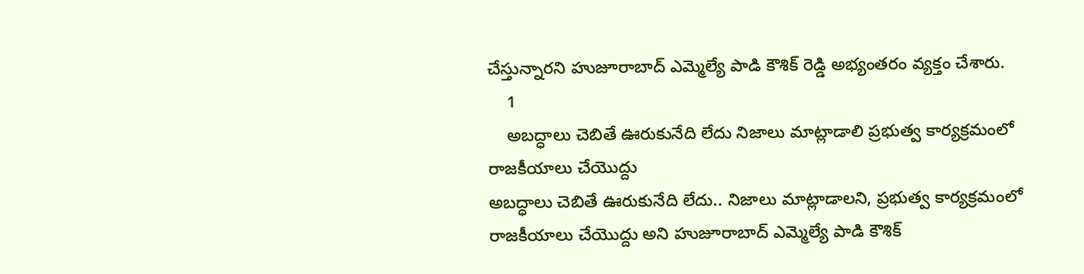చేస్తున్నారని హుజూరాబాద్ ఎమ్మెల్యే పాడి కౌశిక్ రెడ్డి అభ్యంతరం వ్యక్తం చేశారు.
    1
    అబద్ధాలు చెబితే ఊరుకునేది లేదు నిజాలు మాట్లాడాలి ప్రభుత్వ కార్యక్రమంలో రాజకీయాలు చేయొద్దు
అబద్ధాలు చెబితే ఊరుకునేది లేదు.. నిజాలు మాట్లాడాలని, ప్రభుత్వ కార్యక్రమంలో రాజకీయాలు చేయొద్దు అని హుజూరాబాద్ ఎమ్మెల్యే పాడి కౌశిక్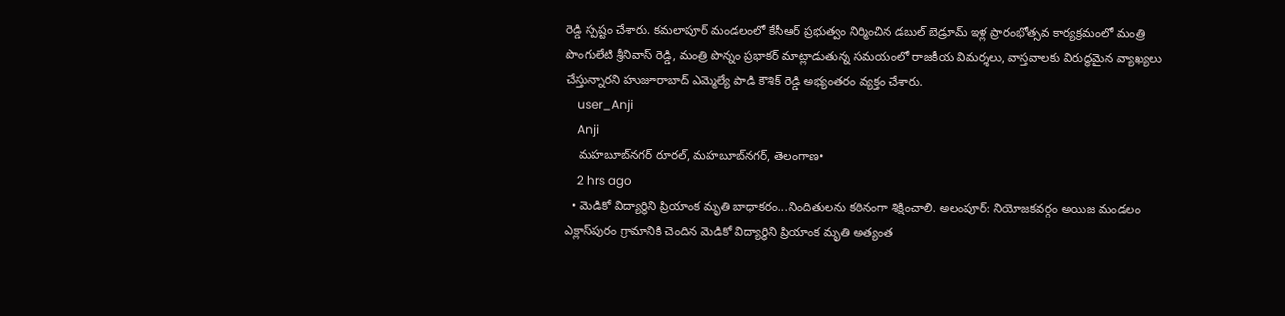రెడ్డి స్పష్టం చేశారు. కమలాపూర్ మండలంలో కేసీఆర్ ప్రభుత్వం నిర్మించిన డబుల్ బెడ్రూమ్ ఇళ్ల ప్రారంభోత్సవ కార్యక్రమంలో మంత్రి పొంగులేటి శ్రీనివాస్ రెడ్డి, మంత్రి పొన్నం ప్రభాకర్ మాట్లాడుతున్న సమయంలో రాజకీయ విమర్శలు, వాస్తవాలకు విరుద్ధమైన వ్యాఖ్యలు చేస్తున్నారని హుజూరాబాద్ ఎమ్మెల్యే పాడి కౌశిక్ రెడ్డి అభ్యంతరం వ్యక్తం చేశారు.
    user_Anji
    Anji
    మహబూబ్‌నగర్ రూరల్, మహబూబ్‌నగర్, తెలంగాణ•
    2 hrs ago
  • మెడికో విద్యార్థిని ప్రియాంక మృతి బాధాకరం...నిందితులను కఠినంగా శిక్షించాలి. అలంపూర్: నియోజకవర్గం అయిజ మండలం ఎక్లాస్‌పురం గ్రామానికి చెందిన మెడికో విద్యార్థిని ప్రియాంక మృతి అత్యంత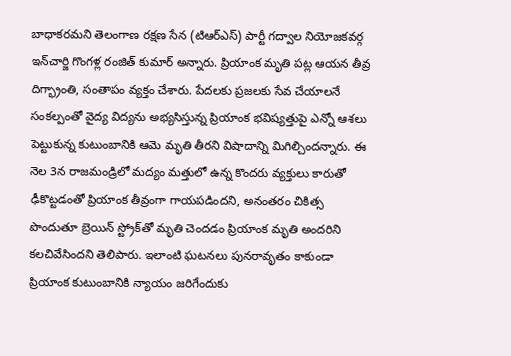బాధాకరమని తెలంగాణ రక్షణ సేన (టిఆర్‌ఎస్) పార్టీ గద్వాల నియోజకవర్గ ఇన్‌చార్జి గొంగళ్ల రంజిత్ కుమార్ అన్నారు. ప్రియాంక మృతి పట్ల ఆయన తీవ్ర దిగ్భ్రాంతి, సంతాపం వ్యక్తం చేశారు. పేదలకు ప్రజలకు సేవ చేయాలనే సంకల్పంతో వైద్య విద్యను అభ్యసిస్తున్న ప్రియాంక భవిష్యత్తుపై ఎన్నో ఆశలు పెట్టుకున్న కుటుంబానికి ఆమె మృతి తీరని విషాదాన్ని మిగిల్చిందన్నారు. ఈ నెల 3న రాజమండ్రిలో మద్యం మత్తులో ఉన్న కొందరు వ్యక్తులు కారుతో ఢీకొట్టడంతో ప్రియాంక తీవ్రంగా గాయపడిందని, అనంతరం చికిత్స పొందుతూ బ్రెయిన్ స్ట్రోక్‌తో మృతి చెందడం ప్రియాంక మృతి అందరిని కలచివేసిందని తెలిపారు. ఇలాంటి ఘటనలు పునరావృతం కాకుండా ప్రియాంక కుటుంబానికి న్యాయం జరిగేందుకు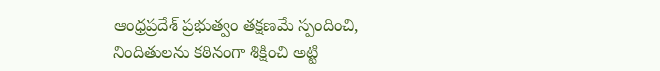ఆంధ్రప్రదేశ్ ప్రభుత్వం తక్షణమే స్పందించి, నిందితులను కఠినంగా శిక్షించి అట్టి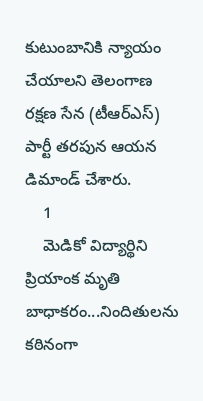కుటుంబానికి న్యాయం చేయాలని తెలంగాణ రక్షణ సేన (టీఆర్‌ఎస్) పార్టీ తరపున ఆయన డిమాండ్ చేశారు.
    1
    మెడికో విద్యార్థిని ప్రియాంక మృతి బాధాకరం...నిందితులను కఠినంగా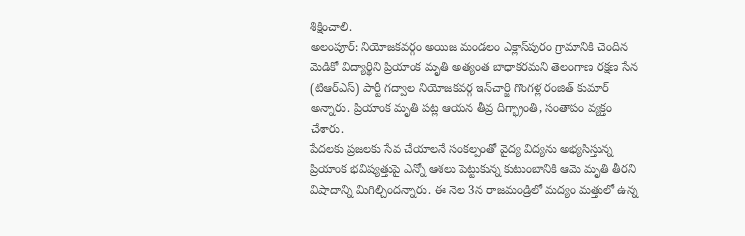శిక్షించాలి.
అలంపూర్: నియోజకవర్గం అయిజ మండలం ఎక్లాస్‌పురం గ్రామానికి చెందిన మెడికో విద్యార్థిని ప్రియాంక మృతి అత్యంత బాధాకరమని తెలంగాణ రక్షణ సేన (టిఆర్‌ఎస్) పార్టీ గద్వాల నియోజకవర్గ ఇన్‌చార్జి గొంగళ్ల రంజిత్ కుమార్ అన్నారు. ప్రియాంక మృతి పట్ల ఆయన తీవ్ర దిగ్భ్రాంతి, సంతాపం వ్యక్తం చేశారు.
పేదలకు ప్రజలకు సేవ చేయాలనే సంకల్పంతో వైద్య విద్యను అభ్యసిస్తున్న ప్రియాంక భవిష్యత్తుపై ఎన్నో ఆశలు పెట్టుకున్న కుటుంబానికి ఆమె మృతి తీరని విషాదాన్ని మిగిల్చిందన్నారు. ఈ నెల 3న రాజమండ్రిలో మద్యం మత్తులో ఉన్న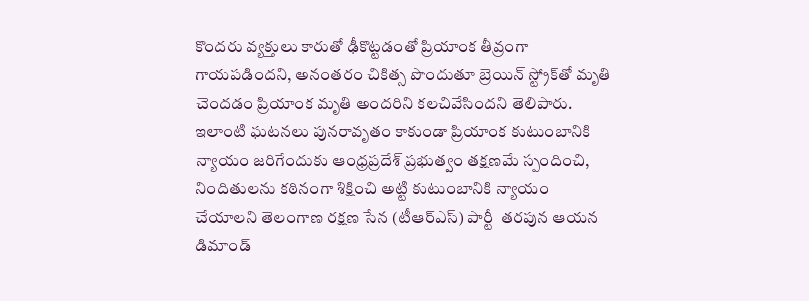కొందరు వ్యక్తులు కారుతో ఢీకొట్టడంతో ప్రియాంక తీవ్రంగా గాయపడిందని, అనంతరం చికిత్స పొందుతూ బ్రెయిన్ స్ట్రోక్‌తో మృతి చెందడం ప్రియాంక మృతి అందరిని కలచివేసిందని తెలిపారు.
ఇలాంటి ఘటనలు పునరావృతం కాకుండా ప్రియాంక కుటుంబానికి న్యాయం జరిగేందుకు ఆంధ్రప్రదేశ్ ప్రభుత్వం తక్షణమే స్పందించి, నిందితులను కఠినంగా శిక్షించి అట్టి కుటుంబానికి న్యాయం చేయాలని తెలంగాణ రక్షణ సేన (టీఆర్‌ఎస్) పార్టీ  తరపున ఆయన డిమాండ్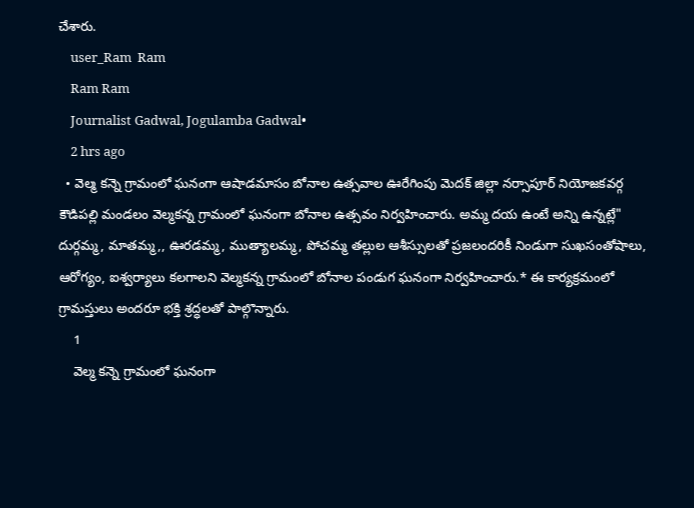చేశారు.
    user_Ram  Ram
    Ram Ram
    Journalist Gadwal, Jogulamba Gadwal•
    2 hrs ago
  • వెల్మ కన్నె గ్రామంలో ఘనంగా ఆషాడమాసం బోనాల ఉత్సవాల ఊరేగింపు మెదక్ జిల్లా నర్సాపూర్ నియోజకవర్గ కౌడిపల్లి మండలం వెల్మకన్న గ్రామంలో ఘనంగా బోనాల ఉత్సవం నిర్వహించారు. అమ్మ దయ ఉంటే అన్ని ఉన్నట్లే" దుర్గమ్మ, మాతమ్మ,, ఊరడమ్మ, ముత్యాలమ్మ, పోచమ్మ తల్లుల ఆశీస్సులతో ప్రజలందరికీ నిండుగా సుఖసంతోషాలు, ఆరోగ్యం, ఐశ్వర్యాలు కలగాలని వెల్మకన్న గ్రామంలో బోనాల పండుగ ఘనంగా నిర్వహించారు.* ఈ కార్యక్రమంలో గ్రామస్తులు అందరూ భక్తి శ్రద్ధలతో పాల్గొన్నారు.
    1
    వెల్మ కన్నె గ్రామంలో ఘనంగా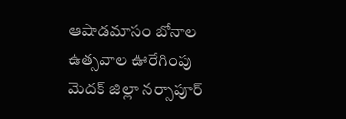ఆషాడమాసం బోనాల ఉత్సవాల ఊరేగింపు
మెదక్ జిల్లా నర్సాపూర్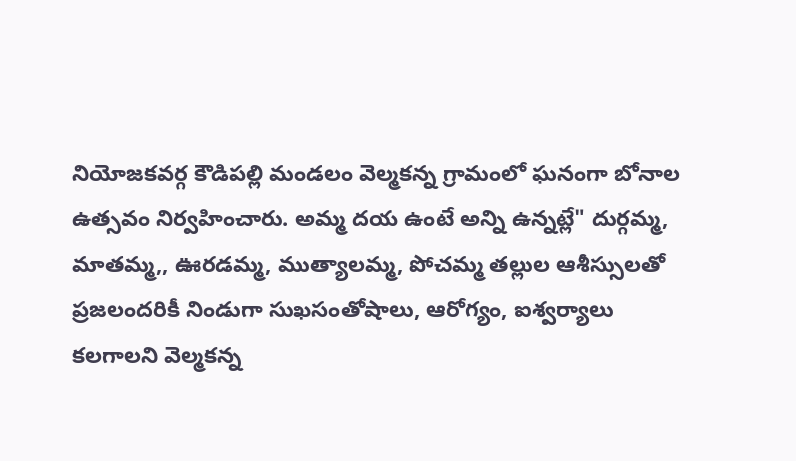నియోజకవర్గ కౌడిపల్లి మండలం వెల్మకన్న గ్రామంలో ఘనంగా బోనాల ఉత్సవం నిర్వహించారు. అమ్మ దయ ఉంటే అన్ని ఉన్నట్లే" దుర్గమ్మ,  మాతమ్మ,, ఊరడమ్మ, ముత్యాలమ్మ, పోచమ్మ తల్లుల ఆశీస్సులతో ప్రజలందరికీ నిండుగా సుఖసంతోషాలు, ఆరోగ్యం, ఐశ్వర్యాలు కలగాలని వెల్మకన్న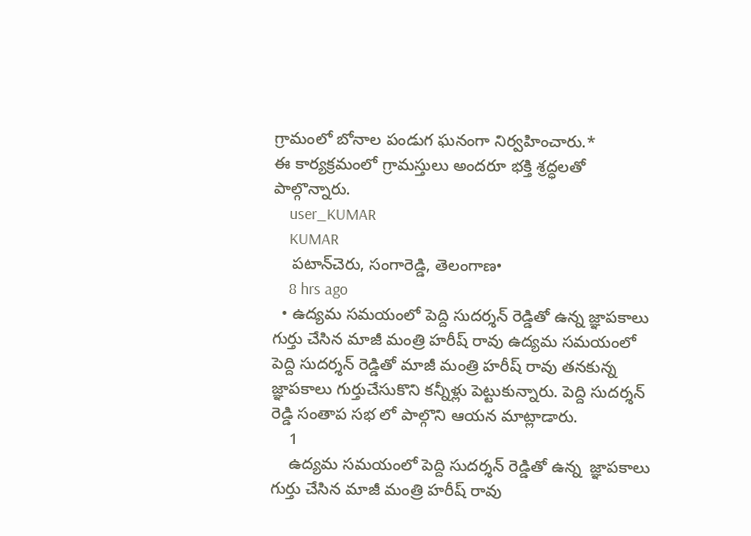గ్రామంలో బోనాల పండుగ ఘనంగా నిర్వహించారు.*
ఈ కార్యక్రమంలో గ్రామస్తులు అందరూ భక్తి శ్రద్ధలతో పాల్గొన్నారు.
    user_KUMAR
    KUMAR
    పటాన్‌చెరు, సంగారెడ్డి, తెలంగాణ•
    8 hrs ago
  • ఉద్యమ సమయంలో పెద్ది సుదర్శన్ రెడ్డితో ఉన్న జ్ఞాపకాలు గుర్తు చేసిన మాజీ మంత్రి హరీష్ రావు ఉద్యమ సమయంలో పెద్ది సుదర్శన్ రెడ్డితో మాజీ మంత్రి హరీష్ రావు తనకున్న జ్ఞాపకాలు గుర్తుచేసుకొని కన్నీళ్లు పెట్టుకున్నారు. పెద్ది సుదర్శన్ రెడ్డి సంతాప సభ లో పాల్గొని ఆయన మాట్లాడారు.
    1
    ఉద్యమ సమయంలో పెద్ది సుదర్శన్ రెడ్డితో ఉన్న  జ్ఞాపకాలు గుర్తు చేసిన మాజీ మంత్రి హరీష్ రావు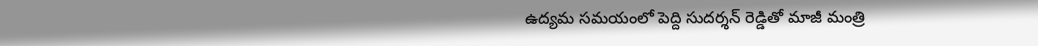ఉద్యమ సమయంలో పెద్ది సుదర్శన్ రెడ్డితో మాజీ మంత్రి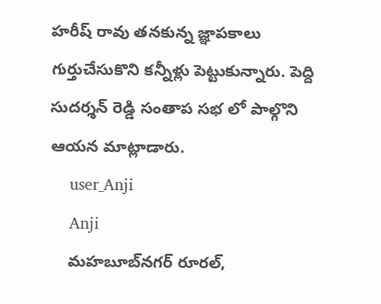హరీష్ రావు తనకున్న జ్ఞాపకాలు గుర్తుచేసుకొని కన్నీళ్లు పెట్టుకున్నారు. పెద్ది సుదర్శన్ రెడ్డి సంతాప సభ లో పాల్గొని ఆయన మాట్లాడారు.
    user_Anji
    Anji
    మహబూబ్‌నగర్ రూరల్,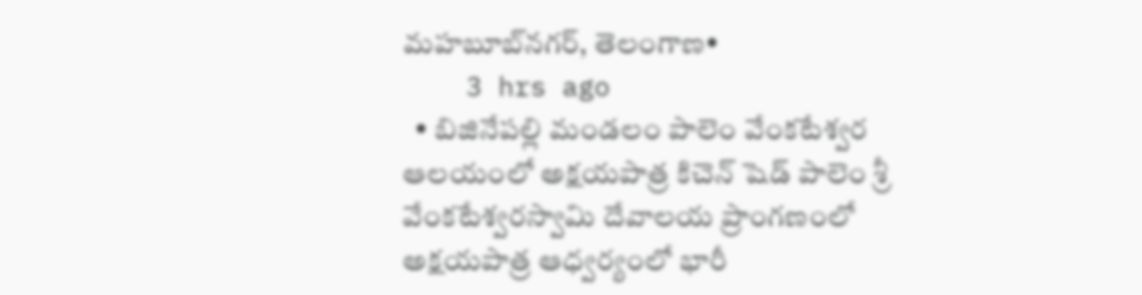మహబూబ్‌నగర్, తెలంగాణ•
    3 hrs ago
  • బిజినేపల్లి మండలం పాలెం వేంకటేశ్వర ఆలయంలో అక్షయపాత్ర కిచెన్‌ షెడ్‌ పాలెం శ్రీ వేంకటేశ్వరస్వామి దేవాలయ ప్రాంగణంలో అక్షయపాత్ర ఆధ్వర్యంలో భారీ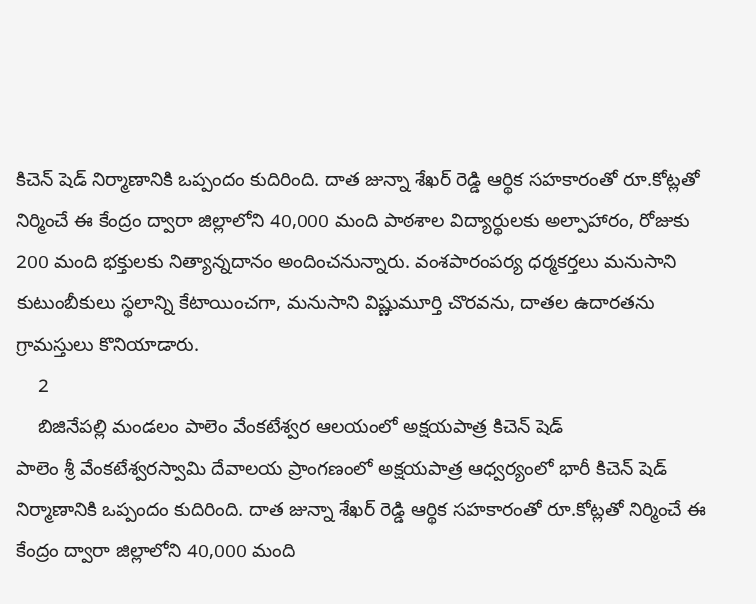కిచెన్ షెడ్ నిర్మాణానికి ఒప్పందం కుదిరింది. దాత జున్నా శేఖర్ రెడ్డి ఆర్థిక సహకారంతో రూ.కోట్లతో నిర్మించే ఈ కేంద్రం ద్వారా జిల్లాలోని 40,000 మంది పాఠశాల విద్యార్థులకు అల్పాహారం, రోజుకు 200 మంది భక్తులకు నిత్యాన్నదానం అందించనున్నారు. వంశపారంపర్య ధర్మకర్తలు మనుసాని కుటుంబీకులు స్థలాన్ని కేటాయించగా, మనుసాని విష్ణుమూర్తి చొరవను, దాతల ఉదారతను గ్రామస్తులు కొనియాడారు.
    2
    బిజినేపల్లి మండలం పాలెం వేంకటేశ్వర ఆలయంలో అక్షయపాత్ర కిచెన్‌ షెడ్‌
పాలెం శ్రీ వేంకటేశ్వరస్వామి దేవాలయ ప్రాంగణంలో అక్షయపాత్ర ఆధ్వర్యంలో భారీ కిచెన్ షెడ్ నిర్మాణానికి ఒప్పందం కుదిరింది. దాత జున్నా శేఖర్ రెడ్డి ఆర్థిక సహకారంతో రూ.కోట్లతో నిర్మించే ఈ కేంద్రం ద్వారా జిల్లాలోని 40,000 మంది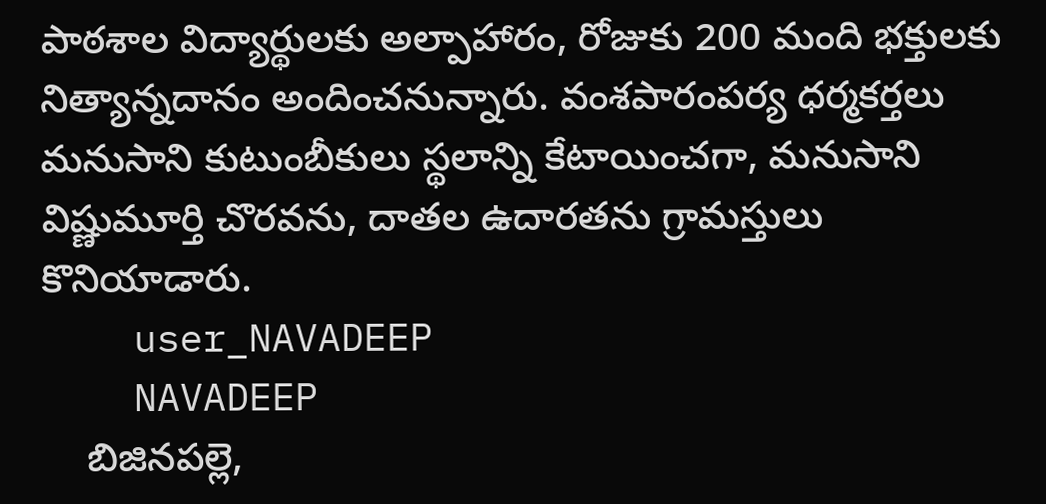పాఠశాల విద్యార్థులకు అల్పాహారం, రోజుకు 200 మంది భక్తులకు నిత్యాన్నదానం అందించనున్నారు. వంశపారంపర్య ధర్మకర్తలు మనుసాని కుటుంబీకులు స్థలాన్ని కేటాయించగా, మనుసాని విష్ణుమూర్తి చొరవను, దాతల ఉదారతను గ్రామస్తులు కొనియాడారు.
    user_NAVADEEP
    NAVADEEP
    బిజినపల్లె,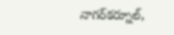నాగర్‌కర్నూల్,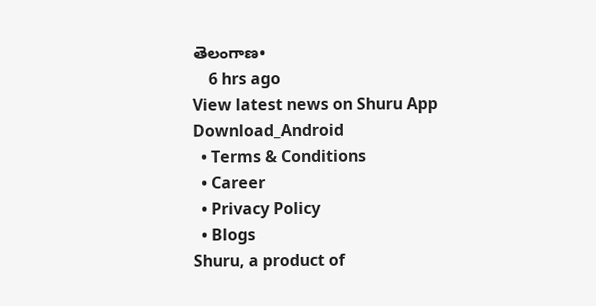తెలంగాణ•
    6 hrs ago
View latest news on Shuru App
Download_Android
  • Terms & Conditions
  • Career
  • Privacy Policy
  • Blogs
Shuru, a product of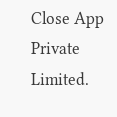Close App Private Limited.